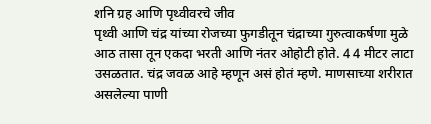शनि ग्रह आणि पृथ्वीवरचे जीव
पृथ्वी आणि चंद्र यांच्या रोजच्या फुगडीतून चंद्राच्या गुरुत्वाकर्षणा मुळे आठ तासा तून एकदा भरती आणि नंतर ओहोटी होते. 4 4 मीटर लाटा उसळतात. चंद्र जवळ आहे म्हणून असं होतं म्हणे. माणसाच्या शरीरात असलेल्या पाणी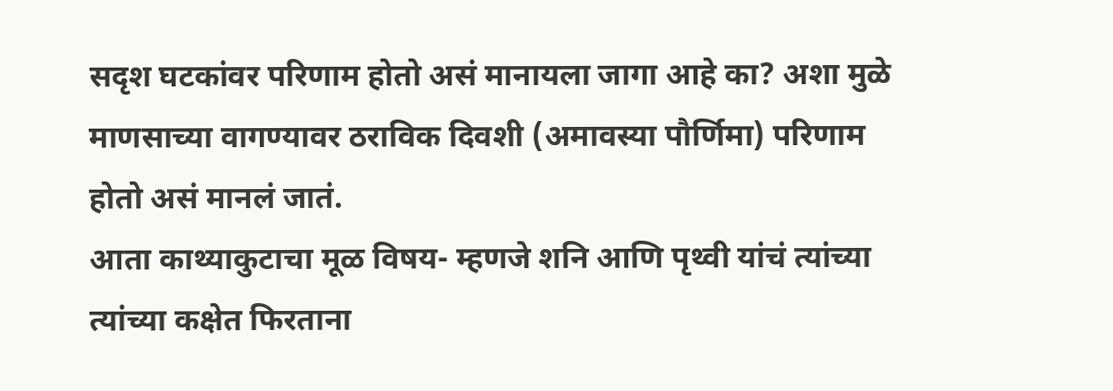सदृश घटकांवर परिणाम होतो असं मानायला जागा आहे का? अशा मुळे माणसाच्या वागण्यावर ठराविक दिवशी (अमावस्या पौर्णिमा) परिणाम होतो असं मानलं जातं.
आता काथ्याकुटाचा मूळ विषय- म्हणजे शनि आणि पृथ्वी यांचं त्यांच्या त्यांच्या कक्षेत फिरताना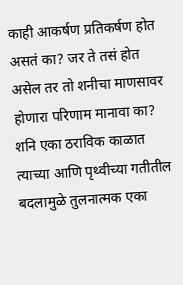काही आकर्षण प्रतिकर्षण होत असतं का? जर ते तसं होत असेल तर तो शनीचा माणसावर होणारा परिणाम मानावा का? शनि एका ठराविक काळात त्याच्या आणि पृथ्वीच्या गतीतील बदलामुळे तुलनात्मक एका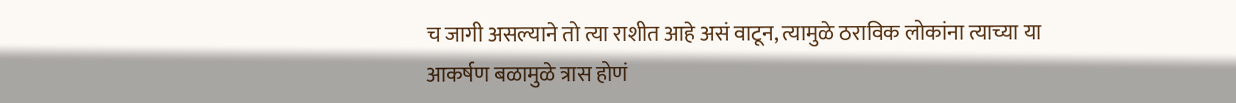च जागी असल्याने तो त्या राशीत आहे असं वाटून, त्यामुळे ठराविक लोकांना त्याच्या या आकर्षण बळामुळे त्रास होणं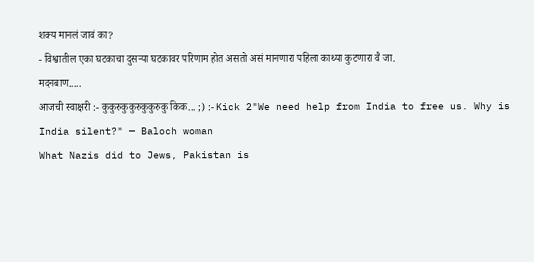शक्य मानलं जावं का?
- विश्वातील एका घटकाचा दुसऱ्या घटकावर परिणाम होत असतो असं मानणारा पहिला काथ्या कुटणारा वै जा.
मदनबाण.....
आजची स्वाक्षरी :- कुकुरुकुकुरुकुकुरुकु किक... ;) :- Kick 2"We need help from India to free us. Why is India silent?" — Baloch woman
What Nazis did to Jews, Pakistan is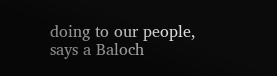doing to our people, says a Baloch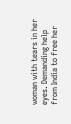woman with tears in her eyes. Demanding help from India to free her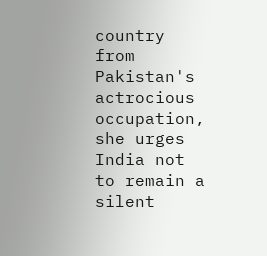country from Pakistan's actrocious occupation, she urges India not to remain a silent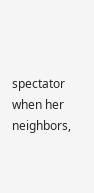spectator when her neighbors,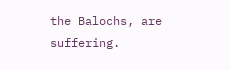the Balochs, are suffering.